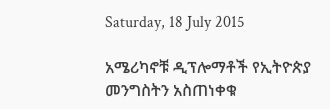Saturday, 18 July 2015

አሜሪካኖቹ ዲፕሎማቶች የኢትዮጵያ መንግስትን አስጠነቀቁ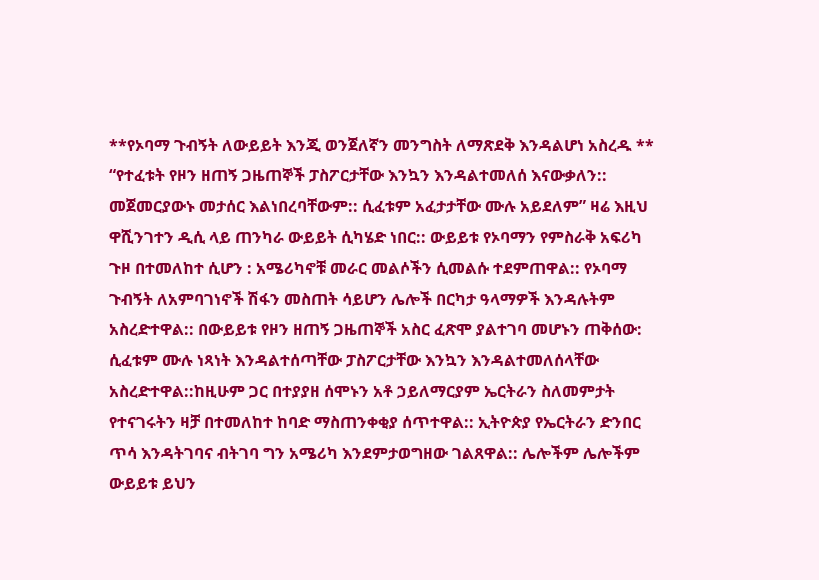**የኦባማ ጉብኝት ለውይይት እንጂ ወንጀለኛን መንግስት ለማጽደቅ እንዳልሆነ አስረዱ ** “የተፈቱት የዞን ዘጠኝ ጋዜጠኞች ፓስፖርታቸው እንኳን እንዳልተመለሰ እናውቃለን:: መጀመርያውኑ መታሰር እልነበረባቸውም:: ሲፈቱም አፈታታቸው ሙሉ አይደለም” ዛሬ እዚህ ዋሺንገተን ዲሲ ላይ ጠንካራ ውይይት ሲካሄድ ነበር:: ውይይቱ የኦባማን የምስራቅ አፍሪካ ጉዞ በተመለከተ ሲሆን : አሜሪካኖቹ መራር መልሶችን ሲመልሱ ተደምጠዋል:: የኦባማ ጉብኝት ለአምባገነኖች ሽፋን መስጠት ሳይሆን ሌሎች በርካታ ዓላማዎች እንዳሉትም አስረድተዋል:: በውይይቱ የዞን ዘጠኝ ጋዜጠኞች አስር ፈጽሞ ያልተገባ መሆኑን ጠቅሰው: ሲፈቱም ሙሉ ነጻነት እንዳልተሰጣቸው ፓስፖርታቸው እንኳን እንዳልተመለሰላቸው አስረድተዋል::ከዚሁም ጋር በተያያዘ ሰሞኑን አቶ ኃይለማርያም ኤርትራን ስለመምታት የተናገሩትን ዛቻ በተመለከተ ከባድ ማስጠንቀቂያ ሰጥተዋል:: ኢትዮጵያ የኤርትራን ድንበር ጥሳ እንዳትገባና ብትገባ ግን አሜሪካ እንደምታወግዘው ገልጸዋል:: ሌሎችም ሌሎችም ውይይቱ ይህን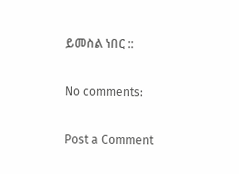ይመስል ነበር ::

No comments:

Post a Comment